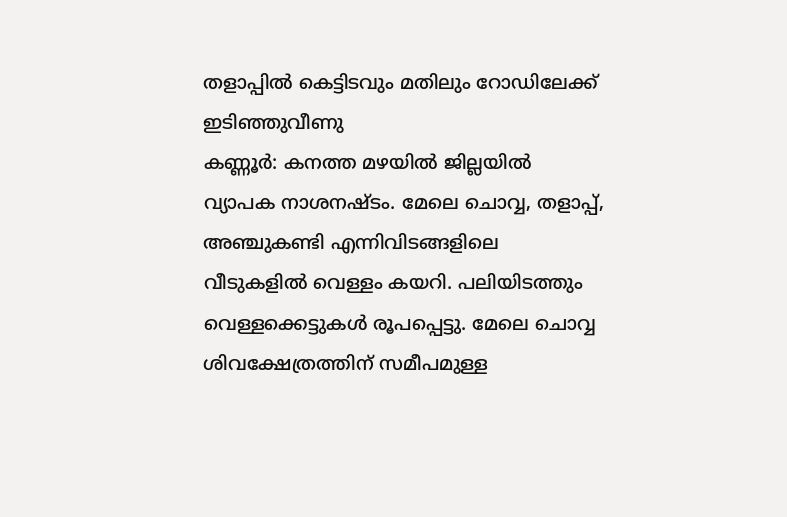തളാപ്പിൽ കെട്ടിടവും മതിലും റോഡിലേക്ക് ഇടിഞ്ഞുവീണു
കണ്ണൂർ: കനത്ത മഴയിൽ ജില്ലയിൽ വ്യാപക നാശനഷ്ടം. മേലെ ചൊവ്വ, തളാപ്പ്, അഞ്ചുകണ്ടി എന്നിവിടങ്ങളിലെ വീടുകളിൽ വെള്ളം കയറി. പലിയിടത്തും വെള്ളക്കെട്ടുകൾ രൂപപ്പെട്ടു. മേലെ ചൊവ്വ ശിവക്ഷേത്രത്തിന് സമീപമുള്ള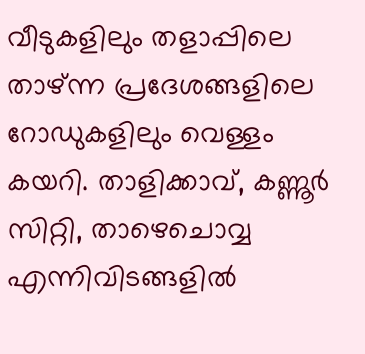വീടുകളിലും തളാപ്പിലെ താഴ്ന്ന പ്രദേശങ്ങളിലെ റോഡുകളിലും വെള്ളം കയറി. താളിക്കാവ്, കണ്ണൂർ സിറ്റി, താഴെചൊവ്വ എന്നിവിടങ്ങളിൽ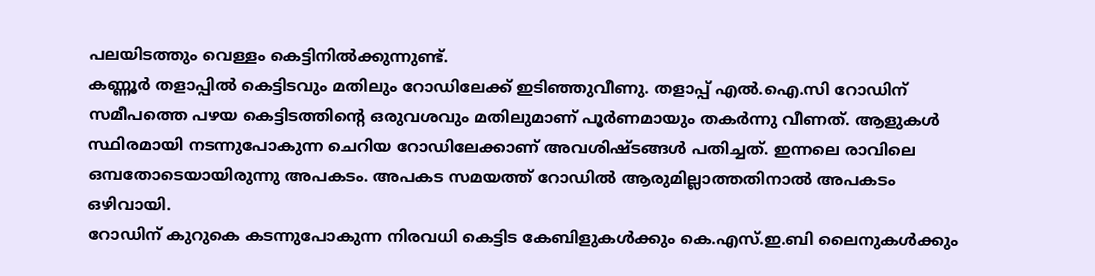പലയിടത്തും വെള്ളം കെട്ടിനിൽക്കുന്നുണ്ട്.
കണ്ണൂർ തളാപ്പിൽ കെട്ടിടവും മതിലും റോഡിലേക്ക് ഇടിഞ്ഞുവീണു. തളാപ്പ് എൽ.ഐ.സി റോഡിന് സമീപത്തെ പഴയ കെട്ടിടത്തിന്റെ ഒരുവശവും മതിലുമാണ് പൂർണമായും തകർന്നു വീണത്. ആളുകൾ സ്ഥിരമായി നടന്നുപോകുന്ന ചെറിയ റോഡിലേക്കാണ് അവശിഷ്ടങ്ങൾ പതിച്ചത്. ഇന്നലെ രാവിലെ ഒമ്പതോടെയായിരുന്നു അപകടം. അപകട സമയത്ത് റോഡിൽ ആരുമില്ലാത്തതിനാൽ അപകടം ഒഴിവായി.
റോഡിന് കുറുകെ കടന്നുപോകുന്ന നിരവധി കെട്ടിട കേബിളുകൾക്കും കെ.എസ്.ഇ.ബി ലൈനുകൾക്കും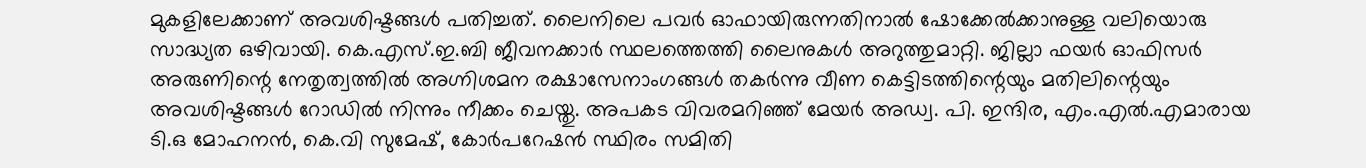മുകളിലേക്കാണ് അവശിഷ്ടങ്ങൾ പതിച്ചത്. ലൈനിലെ പവർ ഓഫായിരുന്നതിനാൽ ഷോക്കേൽക്കാനുള്ള വലിയൊരു സാദ്ധ്യത ഒഴിവായി. കെ.എസ്.ഇ.ബി ജീവനക്കാർ സ്ഥലത്തെത്തി ലൈനുകൾ അറുത്തുമാറ്റി. ജില്ലാ ഫയർ ഓഫിസർ അരുണിന്റെ നേതൃത്വത്തിൽ അഗ്നിശമന രക്ഷാസേനാംഗങ്ങൾ തകർന്നു വീണ കെട്ടിടത്തിന്റെയും മതിലിന്റെയും അവശിഷ്ടങ്ങൾ റോഡിൽ നിന്നും നീക്കം ചെയ്തു. അപകട വിവരമറിഞ്ഞ് മേയർ അഡ്വ. പി. ഇന്ദിര, എം.എൽ.എമാരായ ടി.ഒ മോഹനൻ, കെ.വി സുമേഷ്, കോർപറേഷൻ സ്ഥിരം സമിതി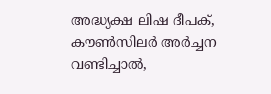അദ്ധ്യക്ഷ ലിഷ ദീപക്, കൗൺസിലർ അർച്ചന വണ്ടിച്ചാൽ,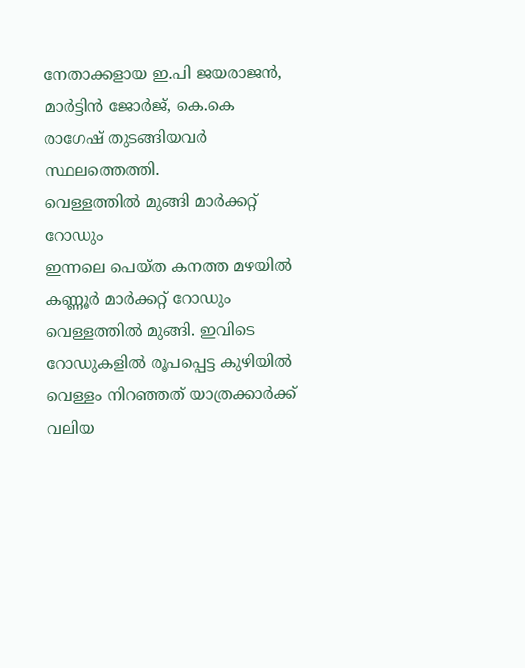നേതാക്കളായ ഇ.പി ജയരാജൻ, മാർട്ടിൻ ജോർജ്, കെ.കെ രാഗേഷ് തുടങ്ങിയവർ സ്ഥലത്തെത്തി.
വെള്ളത്തിൽ മുങ്ങി മാർക്കറ്റ് റോഡും
ഇന്നലെ പെയ്ത കനത്ത മഴയിൽ കണ്ണൂർ മാർക്കറ്റ് റോഡും വെള്ളത്തിൽ മുങ്ങി. ഇവിടെ റോഡുകളിൽ രൂപപ്പെട്ട കുഴിയിൽ വെള്ളം നിറഞ്ഞത് യാത്രക്കാർക്ക് വലിയ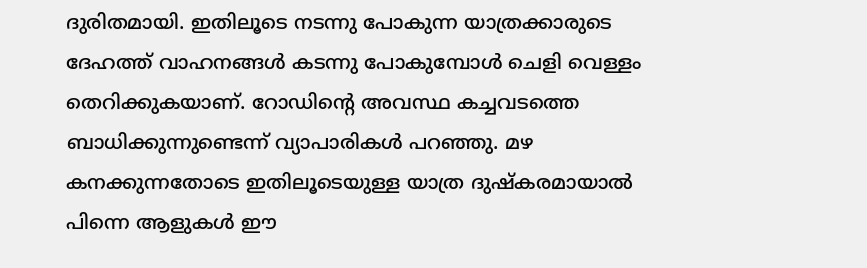ദുരിതമായി. ഇതിലൂടെ നടന്നു പോകുന്ന യാത്രക്കാരുടെ ദേഹത്ത് വാഹനങ്ങൾ കടന്നു പോകുമ്പോൾ ചെളി വെള്ളം തെറിക്കുകയാണ്. റോഡിന്റെ അവസ്ഥ കച്ചവടത്തെ ബാധിക്കുന്നുണ്ടെന്ന് വ്യാപാരികൾ പറഞ്ഞു. മഴ കനക്കുന്നതോടെ ഇതിലൂടെയുള്ള യാത്ര ദുഷ്കരമായാൽ പിന്നെ ആളുകൾ ഈ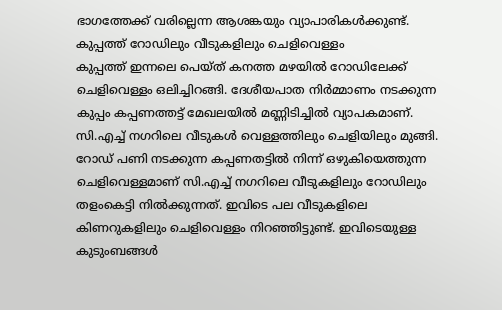ഭാഗത്തേക്ക് വരില്ലെന്ന ആശങ്കയും വ്യാപാരികൾക്കുണ്ട്.
കുപ്പത്ത് റോഡിലും വീടുകളിലും ചെളിവെള്ളം
കുപ്പത്ത് ഇന്നലെ പെയ്ത് കനത്ത മഴയിൽ റോഡിലേക്ക് ചെളിവെള്ളം ഒലിച്ചിറങ്ങി. ദേശീയപാത നിർമ്മാണം നടക്കുന്ന കുപ്പം കപ്പണത്തട്ട് മേഖലയിൽ മണ്ണിടിച്ചിൽ വ്യാപകമാണ്. സി.എച്ച് നഗറിലെ വീടുകൾ വെള്ളത്തിലും ചെളിയിലും മുങ്ങി. റോഡ് പണി നടക്കുന്ന കപ്പണതട്ടിൽ നിന്ന് ഒഴുകിയെത്തുന്ന ചെളിവെള്ളമാണ് സി.എച്ച് നഗറിലെ വീടുകളിലും റോഡിലും തളംകെട്ടി നിൽക്കുന്നത്. ഇവിടെ പല വീടുകളിലെ കിണറുകളിലും ചെളിവെള്ളം നിറഞ്ഞിട്ടുണ്ട്. ഇവിടെയുള്ള കുടുംബങ്ങൾ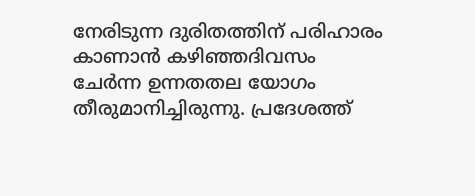നേരിടുന്ന ദുരിതത്തിന് പരിഹാരം കാണാൻ കഴിഞ്ഞദിവസം ചേർന്ന ഉന്നതതല യോഗം തീരുമാനിച്ചിരുന്നു. പ്രദേശത്ത്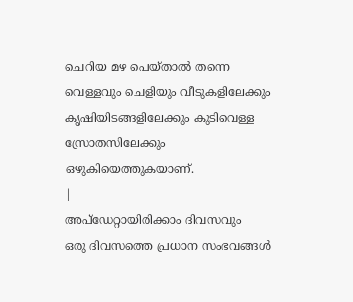ചെറിയ മഴ പെയ്താൽ തന്നെ വെള്ളവും ചെളിയും വീടുകളിലേക്കും കൃഷിയിടങ്ങളിലേക്കും കുടിവെള്ള സ്രോതസിലേക്കും ഒഴുകിയെത്തുകയാണ്.
|
അപ്ഡേറ്റായിരിക്കാം ദിവസവും
ഒരു ദിവസത്തെ പ്രധാന സംഭവങ്ങൾ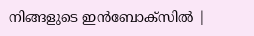നിങ്ങളുടെ ഇൻബോക്സിൽ |